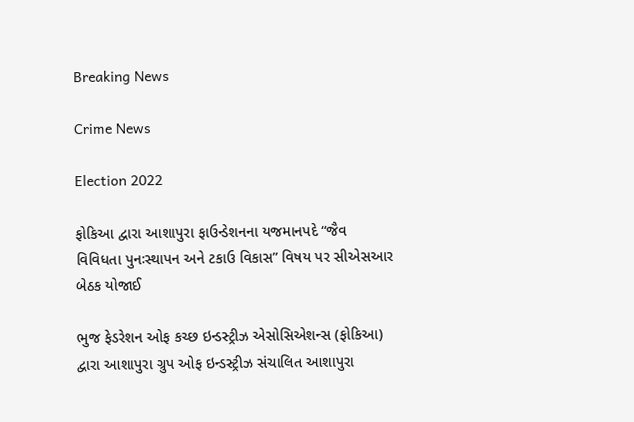Breaking News

Crime News

Election 2022

ફોકિઆ દ્વારા આશાપુરા ફાઉન્ડેશનના યજમાનપદે “જૈવ વિવિધતા પુનઃસ્થાપન અને ટકાઉ વિકાસ” વિષય પર સીએસઆર બેઠક યોજાઈ

ભુજ ફેડરેશન ઓફ કચ્છ ઇન્ડસ્ટ્રીઝ એસોસિએશન્સ (ફોકિઆ) દ્વારા આશાપુરા ગ્રુપ ઓફ ઇન્ડસ્ટ્રીઝ સંચાલિત આશાપુરા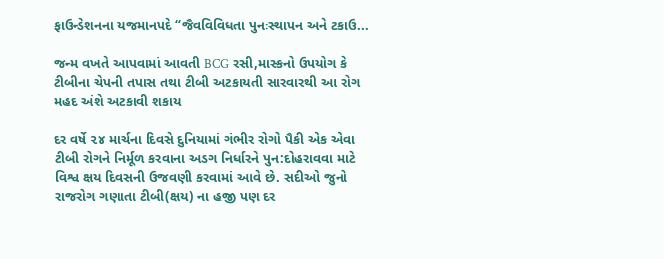ફાઉન્ડેશનના યજમાનપદે “જૈવવિવિધતા પુનઃસ્થાપન અને ટકાઉ...

જન્મ વખતે આપવામાં આવતી BCG રસી,માસ્કનો ઉપયોગ કે ટીબીના ચેપની તપાસ તથા ટીબી અટકાયતી સારવારથી આ રોગ મહદ અંશે અટકાવી શકાય

દર વર્ષે ૨૪ માર્ચના દિવસે દુનિયામાં ગંભીર રોગો પૈકી એક એવા ટીબી રોગને નિર્મૂળ કરવાના અડગ નિર્ધારને પુન:દોહરાવવા માટે વિશ્વ ક્ષય દિવસની ઉજવણી કરવામાં આવે છે. સદીઓ જુનો રાજરોગ ગણાતા ટીબી(ક્ષય) ના હજી પણ દર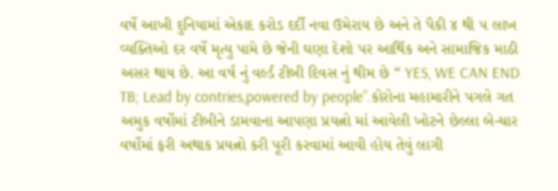વર્ષે આખી દુનિયામાં એકાદ કરોડ દર્દી નવા ઉમેરાય છે અને તે પૈકી ૪ થી ૫ લાખ વ્યક્તિઓ દર વર્ષે મૃત્યુ પામે છે જેની ઘણા દેશો પર આર્થિક અને સામાજિક માઠી અસર થાય છે. આ વર્ષ નું વર્લ્ડ ટીબી દિવસ નું થીમ છે “ YES, WE CAN END TB; Lead by contries,powered by people”.કોરોના મહામારીને પગલે ગત અમુક વર્ષોમાં ટીબીને ડામવાના આપણા પ્રયત્નો માં આવેલી ખોટને છેલ્લા બે-ચાર વર્ષોમાં ફરી અથાક પ્રયત્નો કરી પૂરી કરવામાં આવી હોય તેવું લાગી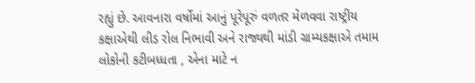રહ્યું છે. આવનારા વર્ષોમાં આનું પૂરેપૂરું વળતર મેળવવા રાષ્ટ્રીય કક્ષાએથી લીડ રોલ નિભાવી અને રાજ્યથી માંડી ગ્રામ્યકક્ષાએ તમામ લોકોની કટીબધ્ધતા , એના માટે ન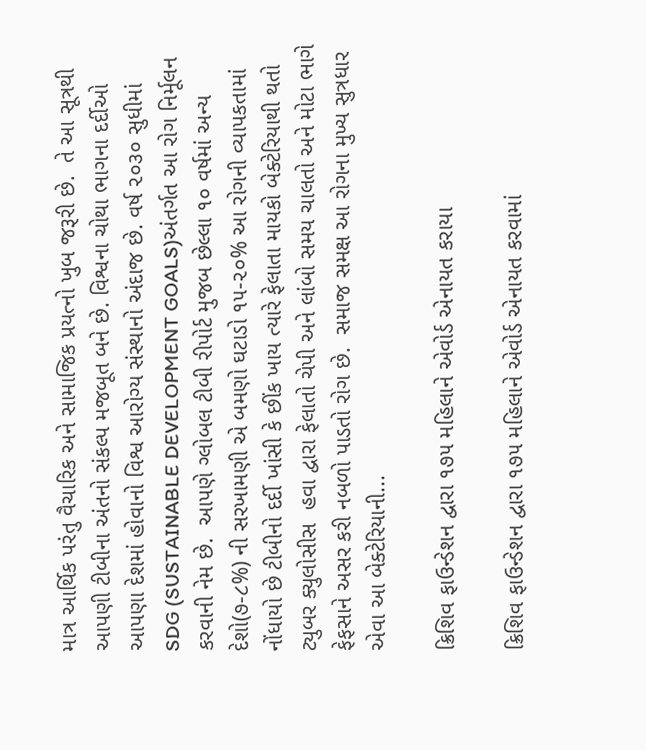માત્ર આર્થિક પરંતુ વૈચારિક અને સામાજિક પ્રયત્નો ખુબ જરૂરી છે.  તે આ સૂત્રથી આપણી ટીબીના અંતનો સંકલ્પ મજબૂત બને છે. વિશ્વના ચોથા ભાગના દર્દીઓ આપણા દેશમાં હોવાનો વિશ્વ આરોગ્ય સંસ્થાનો અંદાજ છે. વર્ષ ૨૦૩૦ સુધીમાં SDG (SUSTAINABLE DEVELOPMENT GOALS)અંતર્ગત આ રોગ નિર્મૂલન કરવાની નેમ છે.  આપણે ગ્લોબલ ટીબી રીપોર્ટ મુજબ છેલ્લા ૧૦ વર્ષમાં અન્ય દેશો(૭-૮%) ની સરખામણી એ બમણો ઘટાડો ૧૫-૨૦% આ રોગની વ્યાપકતામાં નોંધાયો છે ટીબીનો દર્દી ખાંસી કે છીંક ખાય ત્યારે ફેલાતા માયકો બેક્ટેરિયાથી થતો ટ્યુબર ક્યુલોસીસ  હવા દ્વારા ફેલાતો ચેપી અને લાંબો સમય ચાલતો અને મોટા ભાગે ફેફસાને અસર કરી નબળો પાડતો રોગ છે.  સમાજ સમક્ષ આ રોગના મુખ્ય સુત્રધાર એવા આ બેક્ટેરિયાની...

ક્રિશિવ ફાઉન્ડેશન દ્વારા ૧૭૫ મહિલાને એવોર્ડ એનાયત કરાયા

ક્રિશિવ ફાઉન્ડેશન દ્વારા ૧૭૫ મહિલાને એવોર્ડ એનાયત કરવામાં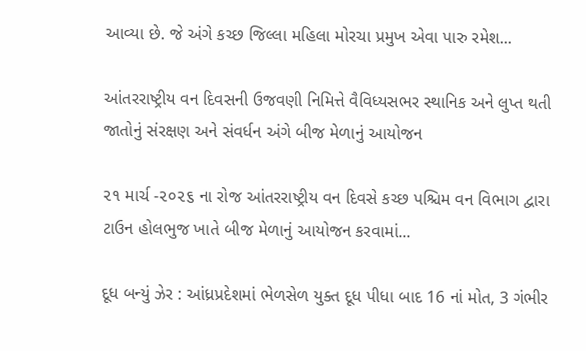આવ્યા છે. જે અંગે કચ્છ જિલ્લા મહિલા મોરચા પ્રમુખ એવા પારુ રમેશ...

આંતરરાષ્ટ્રીય વન દિવસની ઉજવણી નિમિત્તે વૈવિધ્યસભર સ્થાનિક અને લુપ્ત થતી જાતોનું સંરક્ષણ અને સંવર્ધન અંગે બીજ મેળાનું આયોજન

૨૧ માર્ચ -૨૦૨૬ ના રોજ આંતરરાષ્ટ્રીય વન દિવસે કચ્છ પશ્ચિમ વન વિભાગ દ્વારા ટાઉન હોલભુજ ખાતે બીજ મેળાનું આયોજન કરવામાં...

દૂધ બન્યું ઝેર : આંધ્રપ્રદેશમાં ભેળસેળ યુક્ત દૂધ પીધા બાદ 16 નાં મોત, 3 ગંભીર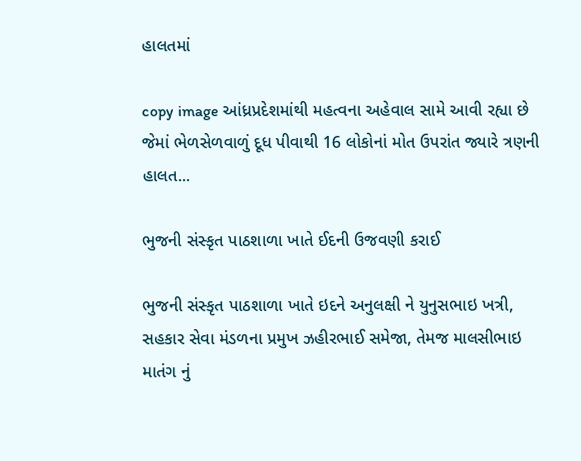હાલતમાં

copy image આંધ્રપ્રદેશમાંથી મહત્વના અહેવાલ સામે આવી રહ્યા છે જેમાં ભેળસેળવાળું દૂધ પીવાથી 16 લોકોનાં મોત ઉપરાંત જ્યારે ત્રણની હાલત...

ભુજની સંસ્કૃત પાઠશાળા ખાતે ઈદની ઉજવણી કરાઈ

ભુજની સંસ્કૃત પાઠશાળા ખાતે ઇદને અનુલક્ષી ને યુનુસભાઇ ખત્રી, સહકાર સેવા મંડળના પ્રમુખ ઝહીરભાઈ સમેજા, તેમજ માલસીભાઇ માતંગ નું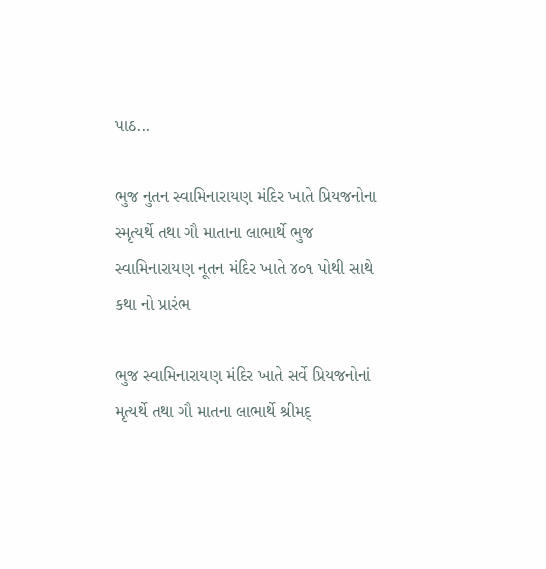પાઠ...

ભુજ નુતન સ્વામિનારાયણ મંદિર ખાતે પ્રિયજનોના સ્મૃત્યર્થે તથા ગૌ માતાના લાભાર્થે ભુજ સ્વામિનારાયણ નૂતન મંદિર ખાતે ૪૦૧ પોથી સાથે કથા નો પ્રારંભ

ભુજ સ્વામિનારાયણ મંદિર ખાતે સર્વે પ્રિયજનોનાં મૃત્યર્થે તથા ગૌ માતના લાભાર્થે શ્રીમદ્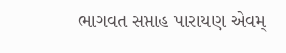ભાગવત સપ્તાહ પારાયણ એવમ્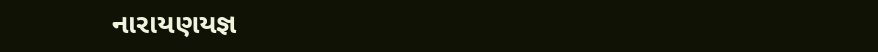નારાયણયજ્ઞ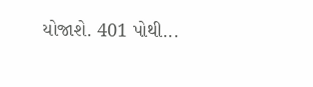યોજાશે. 401 પોથી...